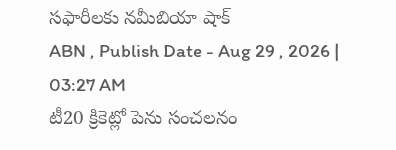సఫారీలకు నమీబియా షాక్
ABN , Publish Date - Aug 29 , 2026 | 03:27 AM
టీ20 క్రికెట్లో పెను సంచలనం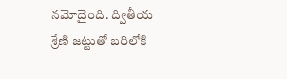నమోదైంది. ద్వితీయ శ్రేణి జట్టుతో బరిలోకి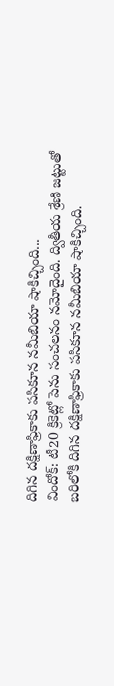దిగిన దక్షిణాఫ్రికాకు పసికూన నమీబియా షాకిచ్చింది...
విందోక్: టీ20 క్రికెట్లో పెను సంచలనం నమోదైంది. ద్వితీయ శ్రేణి జట్టుతో బరిలోకి దిగిన దక్షిణాఫ్రికాకు పసికూన నమీబియా షాకిచ్చింది.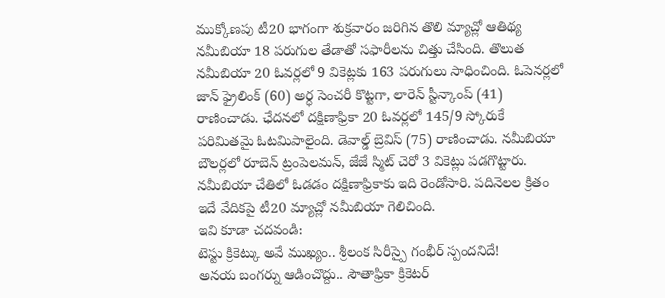ముక్కోణపు టీ20 భాగంగా శుక్రవారం జరిగిన తొలి మ్యాచ్లో ఆతిథ్య నమీబియా 18 పరుగుల తేడాతో సఫారీలను చిత్తు చేసింది. తొలుత నమీబియా 20 ఓవర్లలో 9 వికెట్లకు 163 పరుగులు సాధించింది. ఓపెనర్లలో జాన్ ఫ్రైలింక్ (60) అర్ధ సెంచరీ కొట్టగా, లారెన్ స్టీన్కాంప్ (41) రాణించాడు. ఛేదనలో దక్షిణాఫ్రికా 20 ఓవర్లలో 145/9 స్కోరుకే పరిమితమై ఓటమిపాలైంది. డెవాల్డ్ బ్రెవిస్ (75) రాణించాడు. నమీబియా బౌలర్లలో రూబెన్ ట్రంపెలమన్, జేజే స్మిట్ చెరో 3 వికెట్లు పడగొట్టారు. నమీబియా చేతిలో ఓడడం దక్షిణాఫ్రికాకు ఇది రెండోసారి. పదినెలల క్రితం ఇదే వేదికపై టీ20 మ్యాచ్లో నమీబియా గెలిచింది.
ఇవి కూడా చదవండి:
టెస్టు క్రికెట్కు అవే ముఖ్యం.. శ్రీలంక సిరీస్పై గంభీర్ స్పందనిదే!
అనయ బంగర్ను ఆడించొద్దు.. సౌతాఫ్రికా క్రికెటర్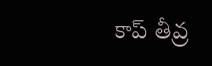కాప్ తీవ్ర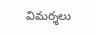విమర్శలు